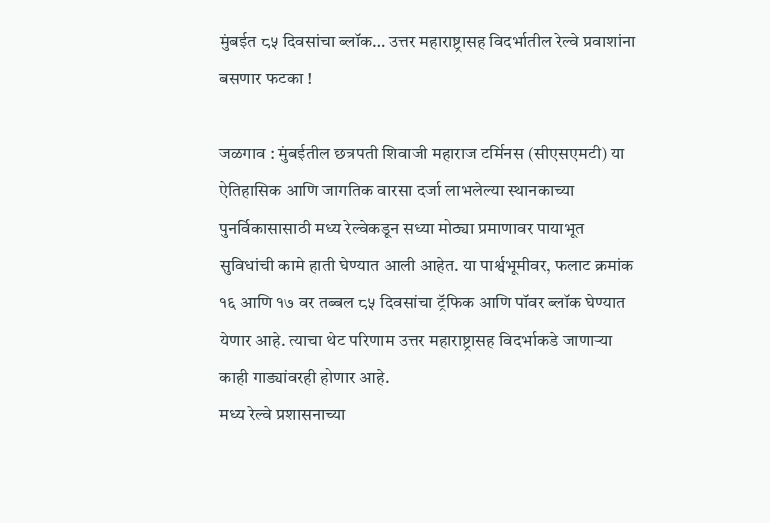मुंबईत ८५ दिवसांचा ब्लॉक… उत्तर महाराष्ट्रासह विदर्भातील रेल्वे प्रवाशांना बसणार फटका !

जळगाव : मुंबईतील छत्रपती शिवाजी महाराज टर्मिनस (सीएसएमटी) या ऐतिहासिक आणि जागतिक वारसा दर्जा लाभलेल्या स्थानकाच्या पुनर्विकासासाठी मध्य रेल्वेकडून सध्या मोठ्या प्रमाणावर पायाभूत सुविधांची कामे हाती घेण्यात आली आहेत. या पार्श्वभूमीवर, फलाट क्रमांक १६ आणि १७ वर तब्बल ८५ दिवसांचा ट्रॅफिक आणि पॉवर ब्लॉक घेण्यात येणार आहे. त्याचा थेट परिणाम उत्तर महाराष्ट्रासह विदर्भाकडे जाणाऱ्या काही गाड्यांवरही होणार आहे.
मध्य रेल्वे प्रशासनाच्या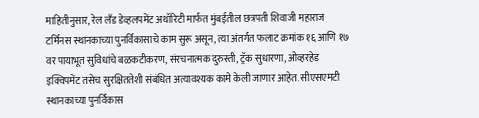माहितीनुसार, रेल लँड डेव्हलपमेंट अथॉरिटी मार्फत मुंबईतील छत्रपती शिवाजी महाराज टर्मिनस स्थानकाच्या पुनर्विकासाचे काम सुरू असून, त्या अंतर्गत फलाट क्रमांक १६ आणि १७ वर पायाभूत सुविधांचे बळकटीकरण, संरचनात्मक दुरुस्ती, ट्रॅक सुधारणा, ओव्हरहेड इक्विपमेंट तसेच सुरक्षिततेशी संबंधित अत्यावश्यक कामे केली जाणार आहेत. सीएसएमटी स्थानकाच्या पुनर्विकास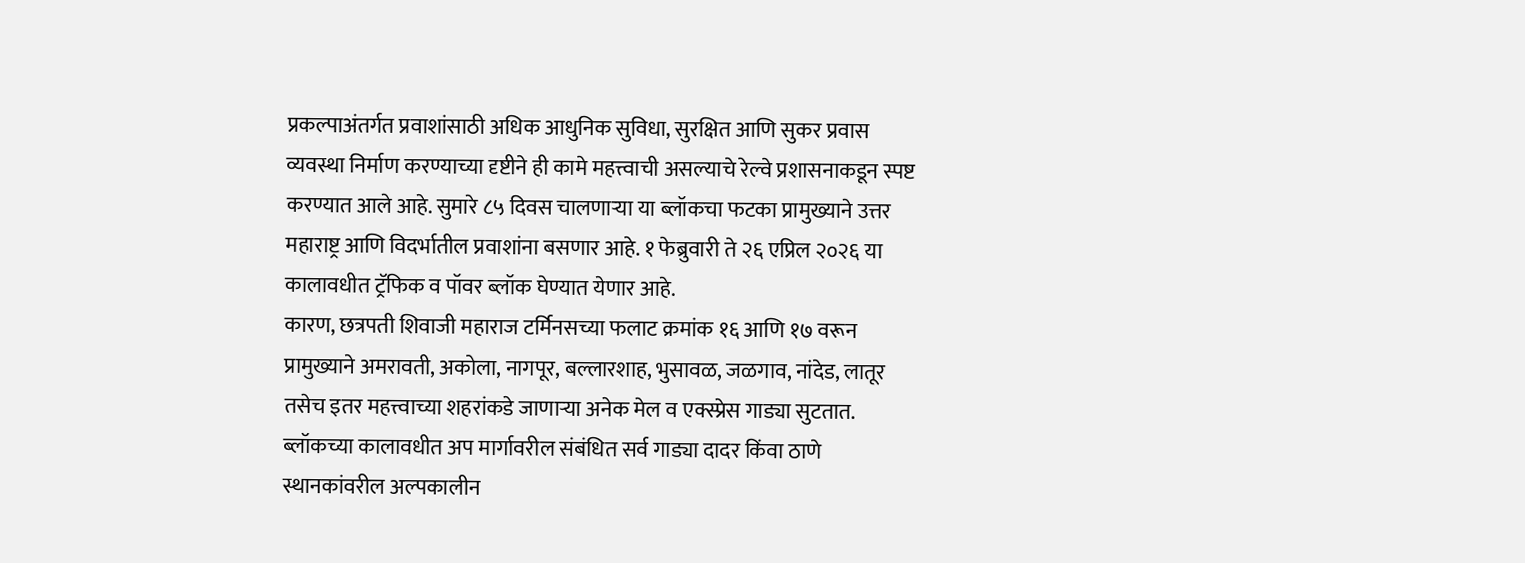प्रकल्पाअंतर्गत प्रवाशांसाठी अधिक आधुनिक सुविधा, सुरक्षित आणि सुकर प्रवास व्यवस्था निर्माण करण्याच्या दृष्टीने ही कामे महत्त्वाची असल्याचे रेल्वे प्रशासनाकडून स्पष्ट करण्यात आले आहे. सुमारे ८५ दिवस चालणाऱ्या या ब्लॉकचा फटका प्रामुख्याने उत्तर महाराष्ट्र आणि विदर्भातील प्रवाशांना बसणार आहे. १ फेब्रुवारी ते २६ एप्रिल २०२६ या कालावधीत ट्रॅफिक व पॉवर ब्लॉक घेण्यात येणार आहे.
कारण, छत्रपती शिवाजी महाराज टर्मिनसच्या फलाट क्रमांक १६ आणि १७ वरून प्रामुख्याने अमरावती, अकोला, नागपूर, बल्लारशाह, भुसावळ, जळगाव, नांदेड, लातूर तसेच इतर महत्त्वाच्या शहरांकडे जाणाऱ्या अनेक मेल व एक्स्प्रेस गाड्या सुटतात. ब्लॉकच्या कालावधीत अप मार्गावरील संबंधित सर्व गाड्या दादर किंवा ठाणे स्थानकांवरील अल्पकालीन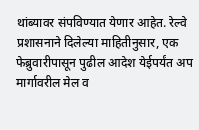थांब्यावर संपविण्यात येणार आहेत. रेल्वे प्रशासनाने दिलेल्या माहितीनुसार, एक फेब्रुवारीपासून पुढील आदेश येईपर्यंत अप मार्गावरील मेल व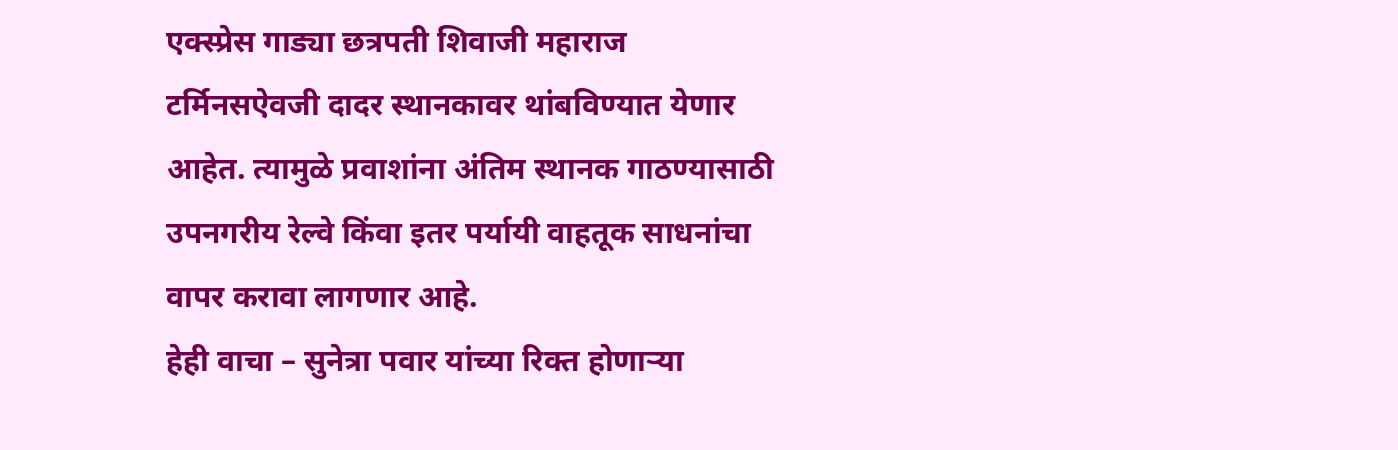एक्स्प्रेस गाड्या छत्रपती शिवाजी महाराज टर्मिनसऐवजी दादर स्थानकावर थांबविण्यात येणार आहेत. त्यामुळे प्रवाशांना अंतिम स्थानक गाठण्यासाठी उपनगरीय रेल्वे किंवा इतर पर्यायी वाहतूक साधनांचा वापर करावा लागणार आहे.
हेही वाचा – सुनेत्रा पवार यांच्या रिक्त होणाऱ्या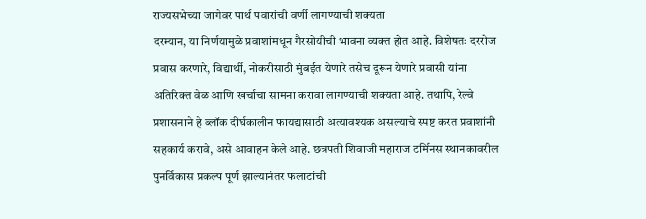राज्यसभेच्या जागेवर पार्थ पवारांची वर्णी लागण्याची शक्यता
दरम्यान, या निर्णयामुळे प्रवाशांमधून गैरसोयीची भावना व्यक्त होत आहे. विशेषतः दररोज प्रवास करणारे, विद्यार्थी, नोकरीसाठी मुंबईत येणारे तसेच दूरून येणारे प्रवासी यांना अतिरिक्त वेळ आणि खर्चाचा सामना करावा लागण्याची शक्यता आहे. तथापि, रेल्वे प्रशासनाने हे ब्लॉक दीर्घकालीन फायद्यासाठी अत्यावश्यक असल्याचे स्पष्ट करत प्रवाशांनी सहकार्य करावे, असे आवाहन केले आहे. छत्रपती शिवाजी महाराज टर्मिनस स्थानकावरील पुनर्विकास प्रकल्प पूर्ण झाल्यानंतर फलाटांची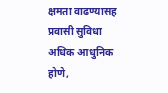क्षमता वाढण्यासह प्रवासी सुविधा अधिक आधुनिक होणे,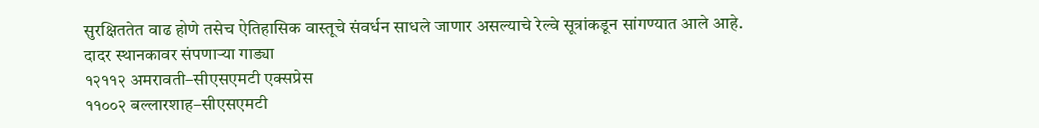सुरक्षिततेत वाढ होणे तसेच ऐतिहासिक वास्तूचे संवर्धन साधले जाणार असल्याचे रेल्वे सूत्रांकडून सांगण्यात आले आहे.
दादर स्थानकावर संपणाऱ्या गाड्या
१२११२ अमरावती–सीएसएमटी एक्सप्रेस
११००२ बल्लारशाह–सीएसएमटी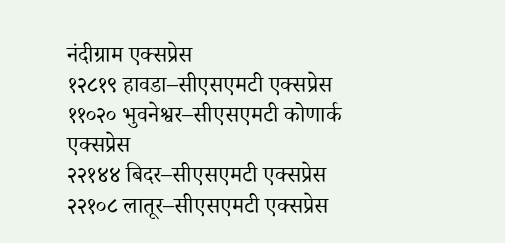नंदीग्राम एक्सप्रेस
१२८१९ हावडा–सीएसएमटी एक्सप्रेस
११०२० भुवनेश्वर–सीएसएमटी कोणार्क एक्सप्रेस
२२१४४ बिदर–सीएसएमटी एक्सप्रेस
२२१०८ लातूर–सीएसएमटी एक्सप्रेस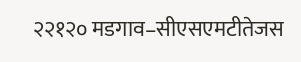२२१२० मडगाव–सीएसएमटीतेजस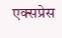एक्सप्रेस